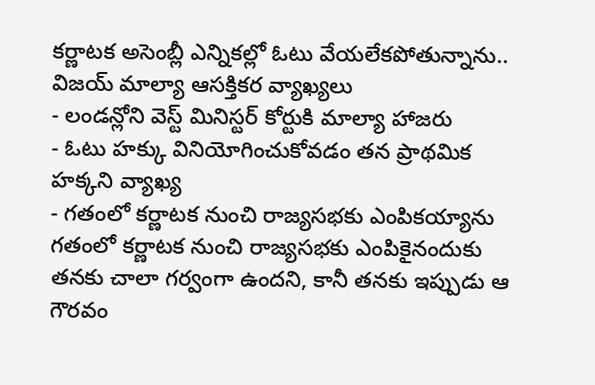కర్ణాటక అసెంబ్లీ ఎన్నికల్లో ఓటు వేయలేకపోతున్నాను.. విజయ్ మాల్యా ఆసక్తికర వ్యాఖ్యలు
- లండన్లోని వెస్ట్ మినిస్టర్ కోర్టుకి మాల్యా హాజరు
- ఓటు హక్కు వినియోగించుకోవడం తన ప్రాథమిక హక్కని వ్యాఖ్య
- గతంలో కర్ణాటక నుంచి రాజ్యసభకు ఎంపికయ్యాను
గతంలో కర్ణాటక నుంచి రాజ్యసభకు ఎంపికైనందుకు తనకు చాలా గర్వంగా ఉందని, కానీ తనకు ఇప్పుడు ఆ గౌరవం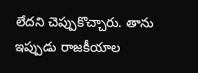లేదని చెప్పుకొచ్చారు. తాను ఇప్పుడు రాజకీయాల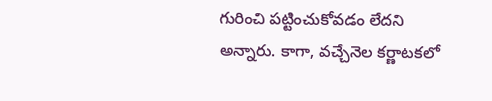గురించి పట్టించుకోవడం లేదని అన్నారు. కాగా, వచ్చేనెల కర్ణాటకలో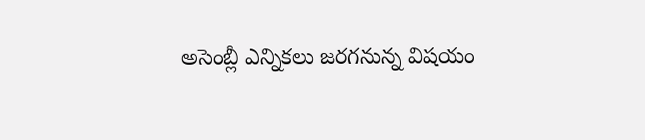అసెంబ్లీ ఎన్నికలు జరగనున్న విషయం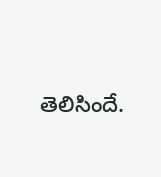తెలిసిందే.